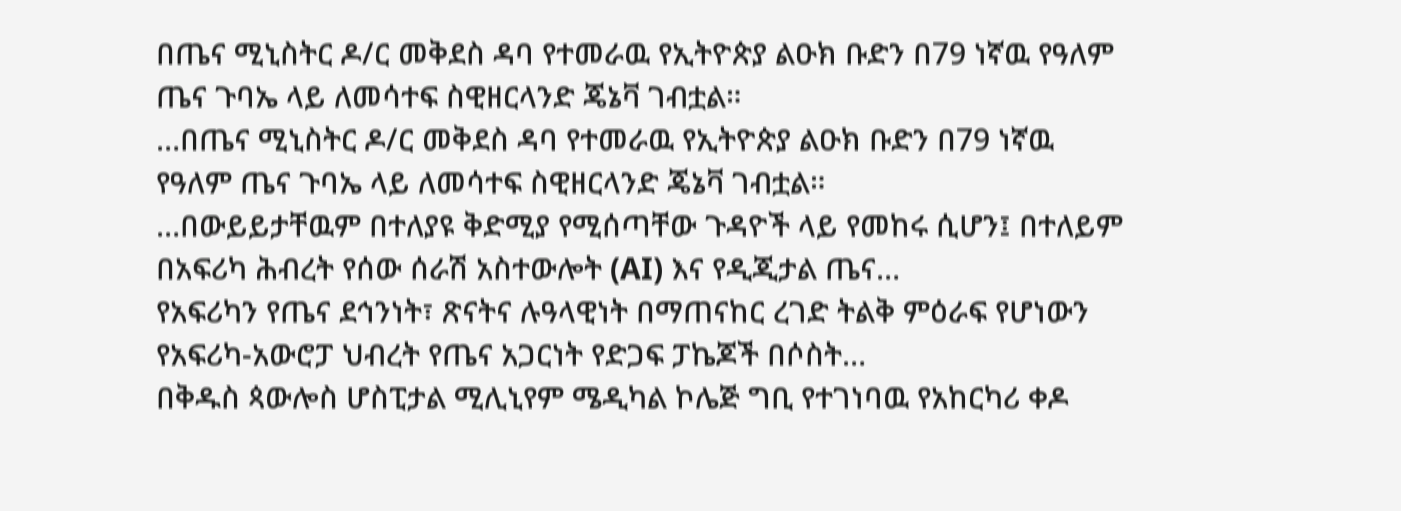በጤና ሚኒስትር ዶ/ር መቅደስ ዳባ የተመራዉ የኢትዮጵያ ልዑክ ቡድን በ79 ነኛዉ የዓለም ጤና ጉባኤ ላይ ለመሳተፍ ስዊዘርላንድ ጄኔቫ ገብቷል።
…በጤና ሚኒስትር ዶ/ር መቅደስ ዳባ የተመራዉ የኢትዮጵያ ልዑክ ቡድን በ79 ነኛዉ የዓለም ጤና ጉባኤ ላይ ለመሳተፍ ስዊዘርላንድ ጄኔቫ ገብቷል።
…በውይይታቸዉም በተለያዩ ቅድሚያ የሚሰጣቸው ጉዳዮች ላይ የመከሩ ሲሆን፤ በተለይም በአፍሪካ ሕብረት የሰው ሰራሽ አስተውሎት (AI) እና የዲጂታል ጤና…
የአፍሪካን የጤና ደኅንነት፣ ጽናትና ሉዓላዊነት በማጠናከር ረገድ ትልቅ ምዕራፍ የሆነውን የአፍሪካ-አውሮፓ ህብረት የጤና አጋርነት የድጋፍ ፓኬጆች በሶስት…
በቅዱስ ጳውሎስ ሆስፒታል ሚሊኒየም ሜዲካል ኮሌጅ ግቢ የተገነባዉ የአከርካሪ ቀዶ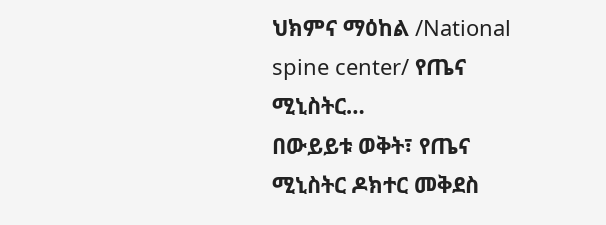ህክምና ማዕከል /National spine center/ የጤና ሚኒስትር…
በውይይቱ ወቅት፣ የጤና ሚኒስትር ዶክተር መቅደስ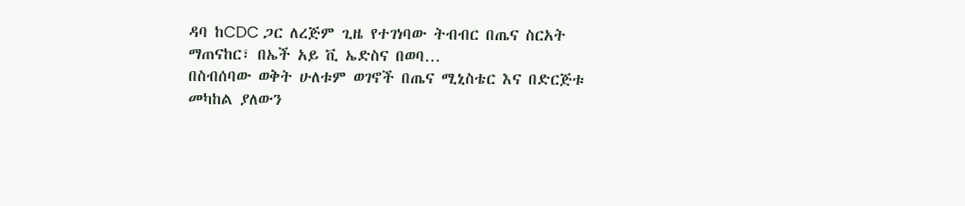ዳባ ከCDC ጋር ለረጅም ጊዜ የተገነባው ትብብር በጤና ስርአት ማጠናከር፣ በኤች አይ ቪ ኤድስና በወባ…
በስብሰባው ወቅት ሁለቱም ወገኖች በጤና ሚኒስቴር እና በድርጅቱ መካከል ያለውን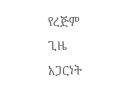የረጅም ጊዜ አጋርነት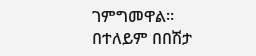ገምግመዋል፡፡ በተለይም በበሽታ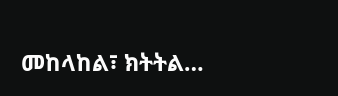መከላከል፣ ክትትል…